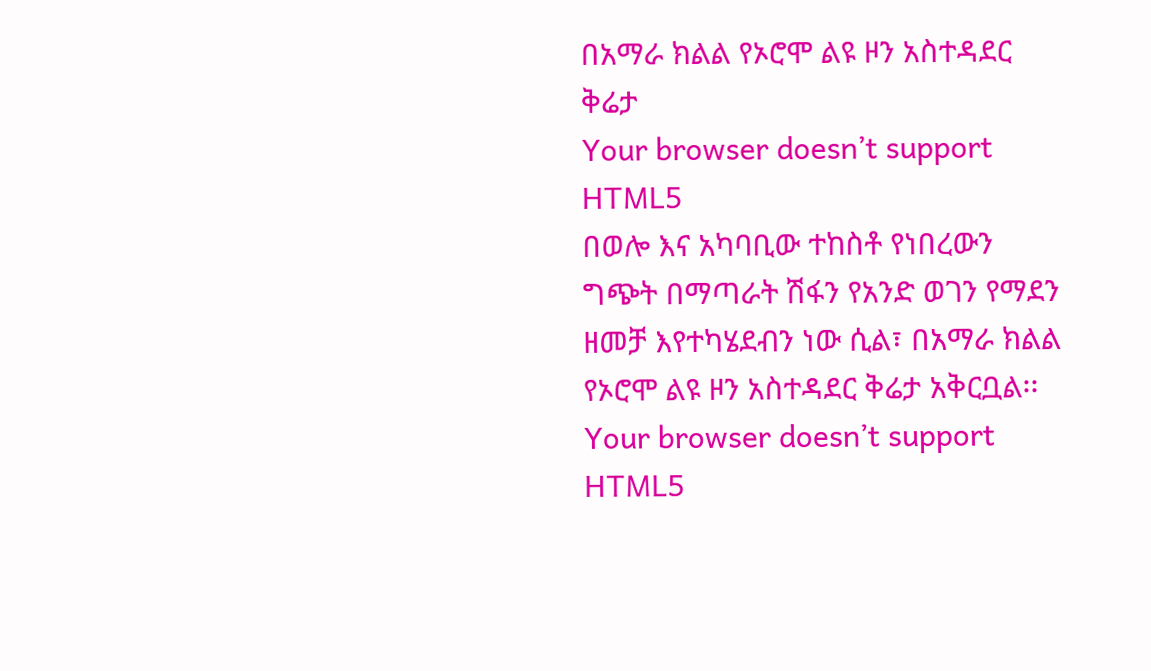በአማራ ክልል የኦሮሞ ልዩ ዞን አስተዳደር ቅሬታ
Your browser doesn’t support HTML5
በወሎ እና አካባቢው ተከስቶ የነበረውን ግጭት በማጣራት ሽፋን የአንድ ወገን የማደን ዘመቻ እየተካሄደብን ነው ሲል፣ በአማራ ክልል የኦሮሞ ልዩ ዞን አስተዳደር ቅሬታ አቅርቧል፡፡
Your browser doesn’t support HTML5